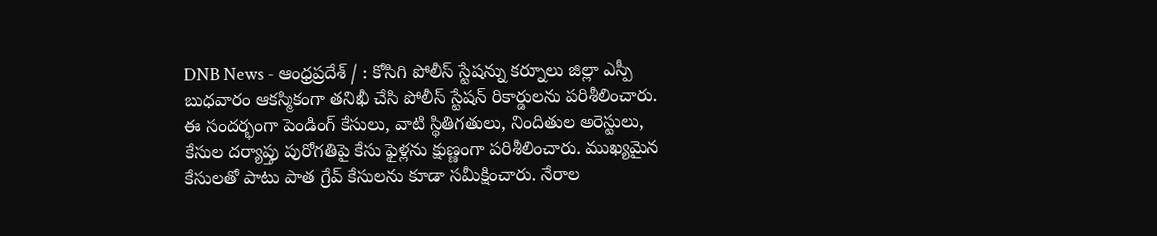DNB News - ఆంధ్రప్రదేశ్ / : కోసిగి పోలీస్ స్టేషన్ను కర్నూలు జిల్లా ఎస్పీ బుధవారం ఆకస్మికంగా తనిఖీ చేసి పోలీస్ స్టేషన్ రికార్డులను పరిశీలించారు. ఈ సందర్భంగా పెండింగ్ కేసులు, వాటి స్థితిగతులు, నిందితుల అరెస్టులు, కేసుల దర్యాప్తు పురోగతిపై కేసు ఫైళ్లను క్షుణ్ణంగా పరిశీలించారు. ముఖ్యమైన కేసులతో పాటు పాత గ్రేవ్ కేసులను కూడా సమీక్షించారు. నేరాల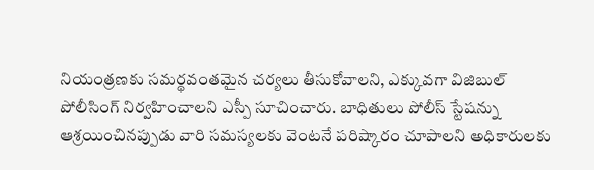నియంత్రణకు సమర్థవంతమైన చర్యలు తీసుకోవాలని, ఎక్కువగా విజిబుల్ పోలీసింగ్ నిర్వహించాలని ఎస్పీ సూచించారు. బాధితులు పోలీస్ స్టేషన్ను ఆశ్రయించినప్పుడు వారి సమస్యలకు వెంటనే పరిష్కారం చూపాలని అధికారులకు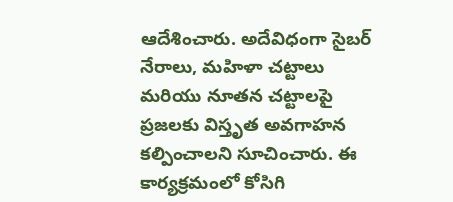ఆదేశించారు. అదేవిధంగా సైబర్ నేరాలు, మహిళా చట్టాలు మరియు నూతన చట్టాలపై ప్రజలకు విస్తృత అవగాహన కల్పించాలని సూచించారు. ఈ కార్యక్రమంలో కోసిగి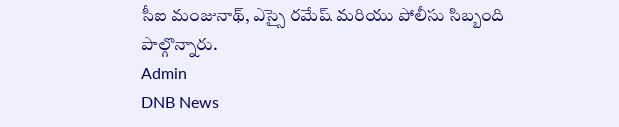సీఐ మంజునాథ్, ఎస్సై రమేష్ మరియు పోలీసు సిబ్బంది పాల్గొన్నారు.
Admin
DNB News